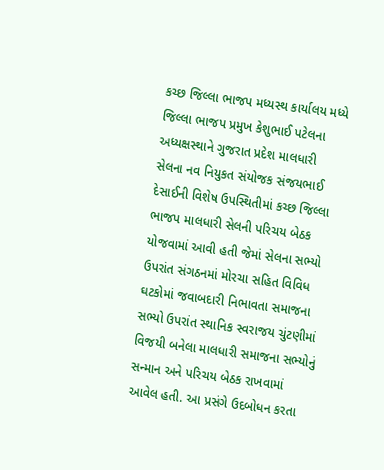કચ્છ જિલ્લા ભાજપ મધ્યસ્થ કાર્યાલય મધ્યે જિલ્લા ભાજપ પ્રમુખ કેશુભાઈ પટેલના અધ્યક્ષસ્થાને ગુજરાત પ્રદેશ માલધારી સેલના નવ નિયુકત સંયોજક સંજયભાઈ દેસાઈની વિશેષ ઉપસ્થિતીમાં કચ્છ જિલ્લા ભાજપ માલધારી સેલની પરિચય બેઠક યોજવામાં આવી હતી જેમાં સેલના સભ્યો ઉપરાંત સંગઠનમાં મોરચા સહિત વિવિધ ઘટકોમાં જવાબદારી નિભાવતા સમાજના સભ્યો ઉપરાંત સ્થાનિક સ્વરાજય ચુંટણીમાં વિજયી બનેલા માલધારી સમાજના સભ્યોનું સન્માન અને પરિચય બેઠક રાખવામાં આવેલ હતી. આ પ્રસંગે ઉદબોધન કરતા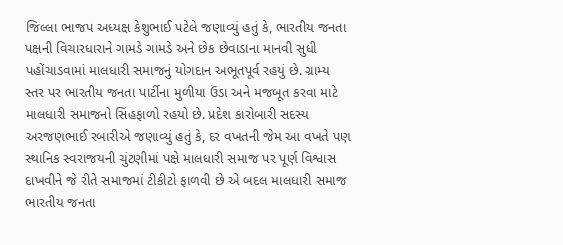જિલ્લા ભાજપ અધ્યક્ષ કેશુભાઈ પટેલે જણાવ્યું હતું કે, ભારતીય જનતા પક્ષની વિચારધારાને ગામડે ગામડે અને છેક છેવાડાના માનવી સુધી પહોંચાડવામાં માલધારી સમાજનું યોગદાન અભૂતપૂર્વ રહયું છે. ગ્રામ્ય સ્તર પર ભારતીય જનતા પાર્ટીના મુળીયા ઉંડા અને મજબૂત કરવા માટે માલધારી સમાજનો સિંહફાળો રહયો છે. પ્રદેશ કારોબારી સદસ્ય અરજણભાઈ રબારીએ જણાવ્યું હતું કે, દર વખતની જેમ આ વખતે પણ સ્થાનિક સ્વરાજયની ચુંટણીમાં પક્ષે માલધારી સમાજ પર પૂર્ણ વિશ્વાસ દાખવીને જે રીતે સમાજમાં ટીકીટો ફાળવી છે એ બદલ માલધારી સમાજ ભારતીય જનતા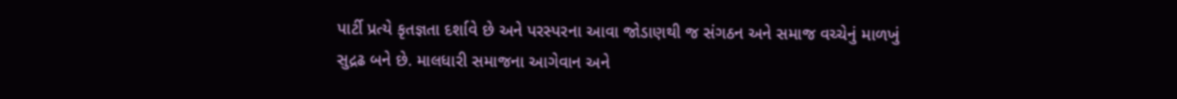પાર્ટી પ્રત્યે કૃતજ્ઞતા દર્શાવે છે અને પરસ્પરના આવા જોડાણથી જ સંગઠન અને સમાજ વચ્ચેનું માળખું સુદ્રઢ બને છે. માલધારી સમાજના આગેવાન અને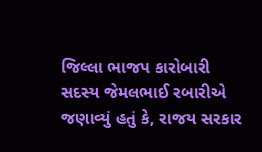જિલ્લા ભાજપ કારોબારી સદસ્ય જેમલભાઈ રબારીએ જણાવ્યું હતું કે, રાજય સરકાર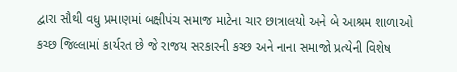દ્વારા સૌથી વધુ પ્રમાણમાં બક્ષીપંચ સમાજ માટેના ચાર છાત્રાલયો અને બે આશ્રમ શાળાઓ કચ્છ જિલ્લામાં કાર્યરત છે જે રાજય સરકારની કચ્છ અને નાના સમાજો પ્રત્યેની વિશેષ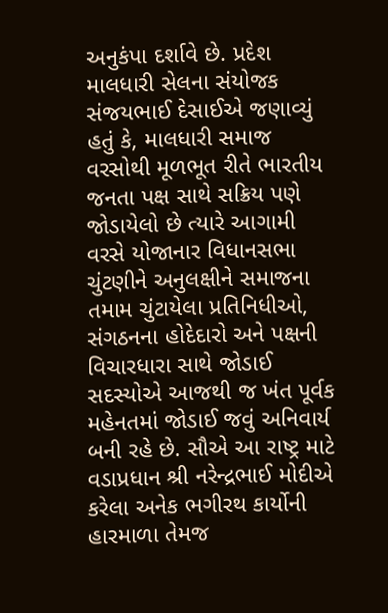અનુકંપા દર્શાવે છે. પ્રદેશ માલધારી સેલના સંયોજક સંજયભાઈ દેસાઈએ જણાવ્યું હતું કે, માલધારી સમાજ વરસોથી મૂળભૂત રીતે ભારતીય જનતા પક્ષ સાથે સક્રિય પણે જોડાયેલો છે ત્યારે આગામી વરસે યોજાનાર વિધાનસભા ચુંટણીને અનુલક્ષીને સમાજના તમામ ચુંટાયેલા પ્રતિનિધીઓ, સંગઠનના હોદેદારો અને પક્ષની વિચારધારા સાથે જોડાઈ સદસ્યોએ આજથી જ ખંત પૂર્વક મહેનતમાં જોડાઈ જવું અનિવાર્ય બની રહે છે. સૌએ આ રાષ્ટ્ર માટે વડાપ્રધાન શ્રી નરેન્દ્રભાઈ મોદીએ કરેલા અનેક ભગીરથ કાર્યોની હારમાળા તેમજ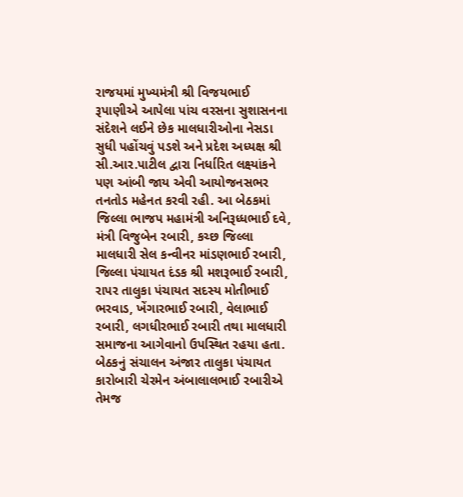રાજયમાં મુખ્યમંત્રી શ્રી વિજયભાઈ રૂપાણીએ આપેલા પાંચ વરસના સુશાસનના સંદેશને લઈને છેક માલધારીઓના નેસડા સુધી પહોંચવું પડશે અને પ્રદેશ અધ્યક્ષ શ્રી સી.આર.પાટીલ દ્વારા નિર્ધારિત લક્ષ્યાંકને પણ આંબી જાય એવી આયોજનસભર તનતોડ મહેનત કરવી રહી. આ બેઠકમાં જિલ્લા ભાજપ મહામંત્રી અનિરૂધ્ધભાઈ દવે, મંત્રી વિજુબેન રબારી, કચ્છ જિલ્લા માલધારી સેલ કન્વીનર માંડણભાઈ રબારી, જિલ્લા પંચાયત દંડક શ્રી મશરૂભાઈ રબારી, રાપર તાલુકા પંચાયત સદસ્ય મોતીભાઈ ભરવાડ, ખેંગારભાઈ રબારી, વેલાભાઈ રબારી, લગધીરભાઈ રબારી તથા માલધારી સમાજના આગેવાનો ઉપસ્થિત રહયા હતા. બેઠકનું સંચાલન અંજાર તાલુકા પંચાયત કારોબારી ચેરમેન અંબાલાલભાઈ રબારીએ તેમજ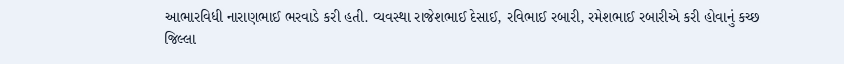આભારવિધી નારાણભાઈ ભરવાડે કરી હતી. વ્યવસ્થા રાજેશભાઈ દેસાઈ, રવિભાઈ રબારી, રમેશભાઈ રબારીએ કરી હોવાનું કચ્છ જિલ્લા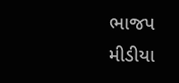ભાજપ મીડીયા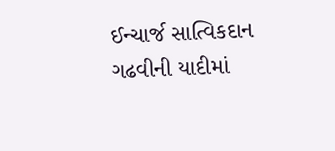ઈન્ચાર્જ સાત્વિકદાન ગઢવીની યાદીમાં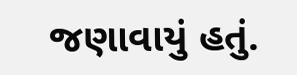જણાવાયું હતું.